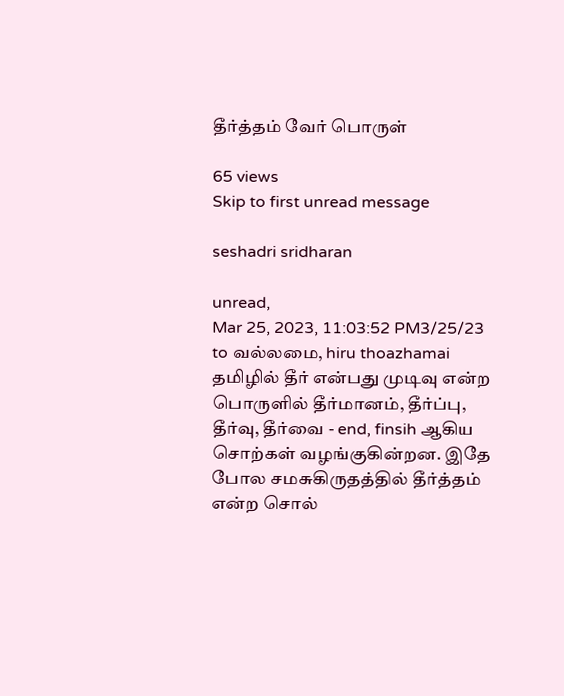தீர்த்தம் வேர் பொருள்

65 views
Skip to first unread message

seshadri sridharan

unread,
Mar 25, 2023, 11:03:52 PM3/25/23
to வல்லமை, hiru thoazhamai
தமிழில் தீர் என்பது முடிவு என்ற பொருளில் தீர்மானம், தீர்ப்பு, தீர்வு, தீர்வை - end, finsih ஆகிய சொற்கள் வழங்குகின்றன. இதே போல சமசுகிருதத்தில் தீர்த்தம் என்ற சொல்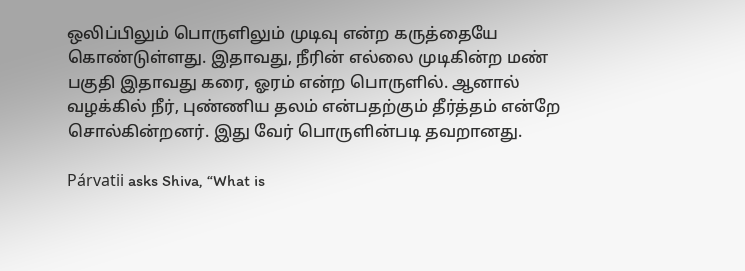ஒலிப்பிலும் பொருளிலும் முடிவு என்ற கருத்தையே கொண்டுள்ளது. இதாவது, நீரின் எல்லை முடிகின்ற மண் பகுதி இதாவது கரை, ஓரம் என்ற பொருளில். ஆனால் வழக்கில் நீர், புண்ணிய தலம் என்பதற்கும் தீர்த்தம் என்றே சொல்கின்றனர். இது வேர் பொருளின்படி தவறானது.

Párvatii asks Shiva, “What is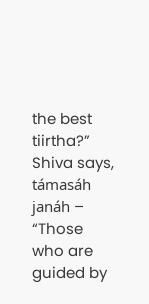the best tiirtha?” Shiva says, támasáh janáh – “Those who are guided by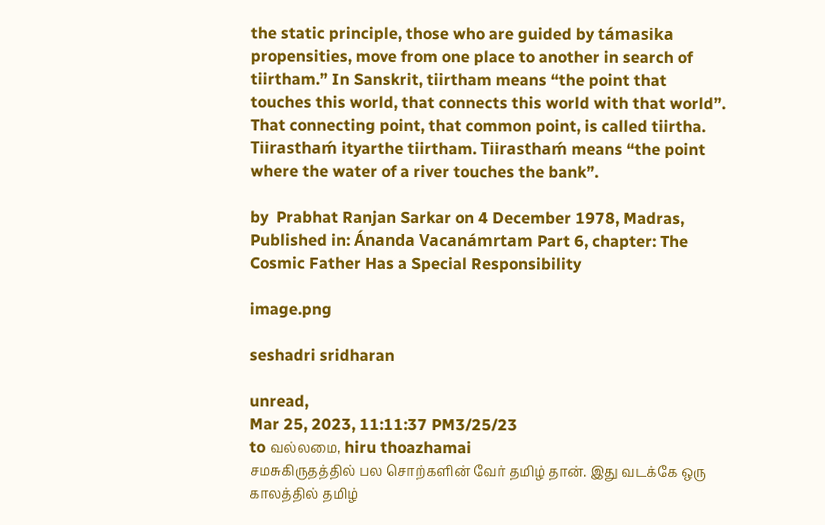the static principle, those who are guided by támasika propensities, move from one place to another in search of tiirtham.” In Sanskrit, tiirtham means “the point that touches this world, that connects this world with that world”. That connecting point, that common point, is called tiirtha. Tiirasthaḿ ityarthe tiirtham. Tiirasthaḿ means “the point where the water of a river touches the bank”.

by  Prabhat Ranjan Sarkar on 4 December 1978, Madras, Published in: Ánanda Vacanámrtam Part 6, chapter: The Cosmic Father Has a Special Responsibility

image.png

seshadri sridharan

unread,
Mar 25, 2023, 11:11:37 PM3/25/23
to வல்லமை, hiru thoazhamai
சமசுகிருதத்தில் பல சொற்களின் வேர் தமிழ் தான். இது வடக்கே ஒரு காலத்தில் தமிழ்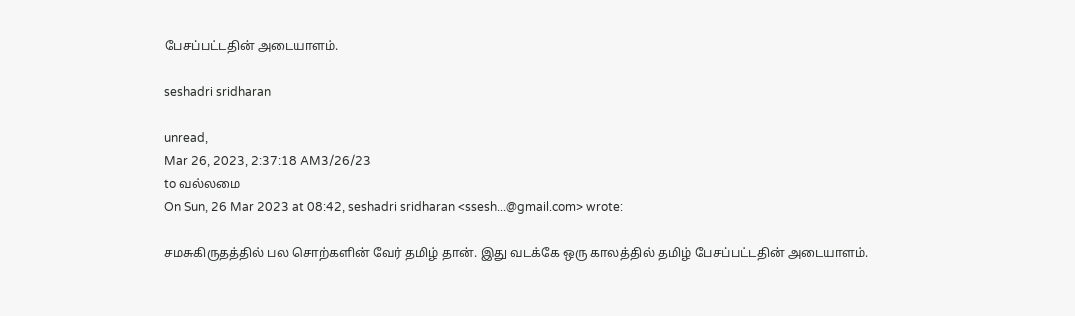பேசப்பட்டதின் அடையாளம்.

seshadri sridharan

unread,
Mar 26, 2023, 2:37:18 AM3/26/23
to வல்லமை
On Sun, 26 Mar 2023 at 08:42, seshadri sridharan <ssesh...@gmail.com> wrote:

சமசுகிருதத்தில் பல சொற்களின் வேர் தமிழ் தான். இது வடக்கே ஒரு காலத்தில் தமிழ் பேசப்பட்டதின் அடையாளம்.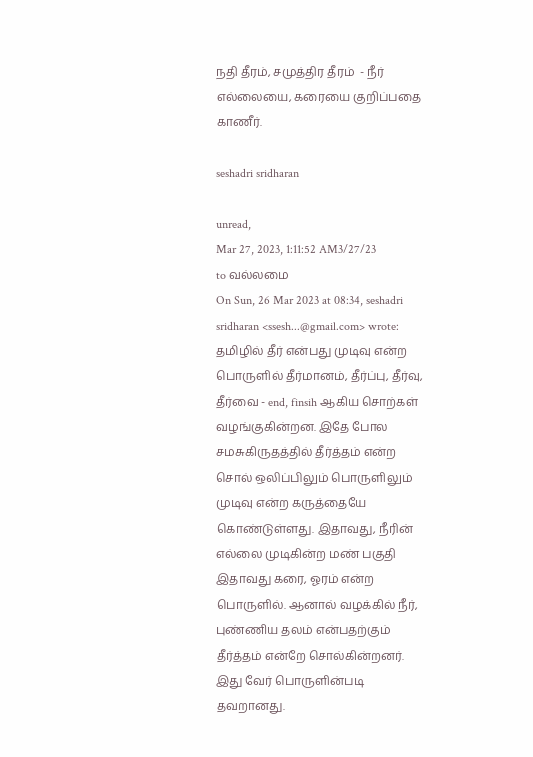நதி தீரம், சமுத்திர தீரம்  - நீர் எல்லையை, கரையை குறிப்பதை காணீர்.

seshadri sridharan

unread,
Mar 27, 2023, 1:11:52 AM3/27/23
to வல்லமை
On Sun, 26 Mar 2023 at 08:34, seshadri sridharan <ssesh...@gmail.com> wrote:
தமிழில் தீர் என்பது முடிவு என்ற பொருளில் தீர்மானம், தீர்ப்பு, தீர்வு, தீர்வை - end, finsih ஆகிய சொற்கள் வழங்குகின்றன. இதே போல சமசுகிருதத்தில் தீர்த்தம் என்ற சொல் ஒலிப்பிலும் பொருளிலும் முடிவு என்ற கருத்தையே கொண்டுள்ளது. இதாவது, நீரின் எல்லை முடிகின்ற மண் பகுதி இதாவது கரை, ஓரம் என்ற பொருளில். ஆனால் வழக்கில் நீர், புண்ணிய தலம் என்பதற்கும் தீர்த்தம் என்றே சொல்கின்றனர். இது வேர் பொருளின்படி தவறானது.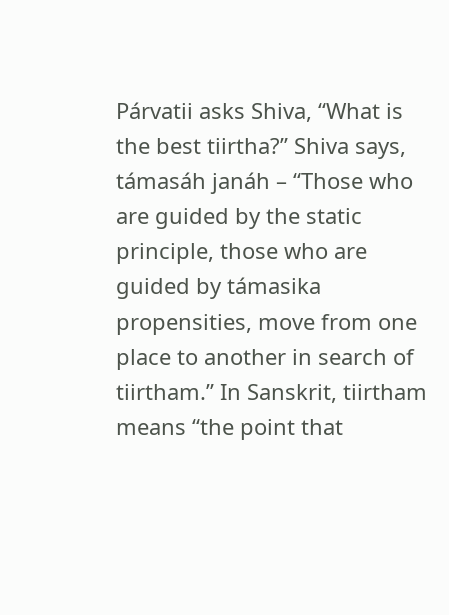Párvatii asks Shiva, “What is the best tiirtha?” Shiva says, támasáh janáh – “Those who are guided by the static principle, those who are guided by támasika propensities, move from one place to another in search of tiirtham.” In Sanskrit, tiirtham means “the point that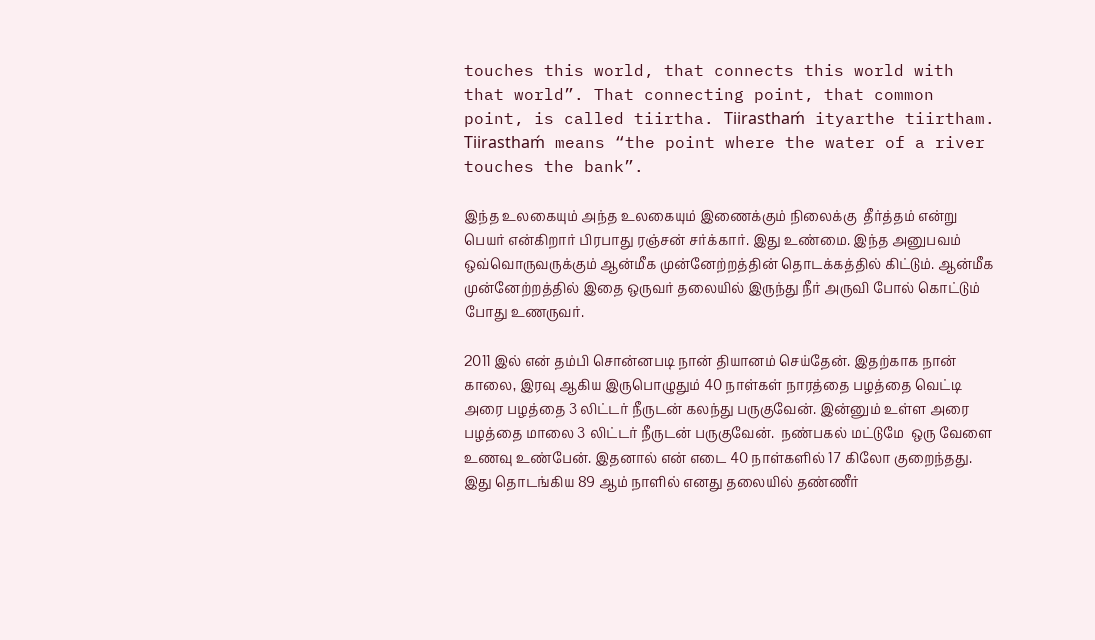touches this world, that connects this world with that world”. That connecting point, that common point, is called tiirtha. Tiirasthaḿ ityarthe tiirtham. Tiirasthaḿ means “the point where the water of a river touches the bank”.

இந்த உலகையும் அந்த உலகையும் இணைக்கும் நிலைக்கு  தீர்த்தம் என்று பெயர் என்கிறார் பிரபாது ரஞ்சன் சர்க்கார். இது உண்மை. இந்த அனுபவம் ஒவ்வொருவருக்கும் ஆன்மீக முன்னேற்றத்தின் தொடக்கத்தில் கிட்டும். ஆன்மீக முன்னேற்றத்தில் இதை ஒருவர் தலையில் இருந்து நீர் அருவி போல் கொட்டும் போது உணருவர்.

2011 இல் என் தம்பி சொன்னபடி நான் தியானம் செய்தேன். இதற்காக நான் காலை, இரவு ஆகிய இருபொழுதும் 40 நாள்கள் நாரத்தை பழத்தை வெட்டி அரை பழத்தை 3 லிட்டர் நீருடன் கலந்து பருகுவேன். இன்னும் உள்ள அரை பழத்தை மாலை 3 லிட்டர் நீருடன் பருகுவேன்.  நண்பகல் மட்டுமே  ஒரு வேளை உணவு உண்பேன். இதனால் என் எடை 40 நாள்களில் 17 கிலோ குறைந்தது. இது தொடங்கிய 89 ஆம் நாளில் எனது தலையில் தண்ணீர்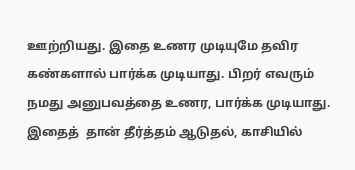ஊற்றியது. இதை உணர முடியுமே தவிர கண்களால் பார்க்க முடியாது. பிறர் எவரும் நமது அனுபவத்தை உணர, பார்க்க முடியாது. இதைத்  தான் தீர்த்தம் ஆடுதல், காசியில்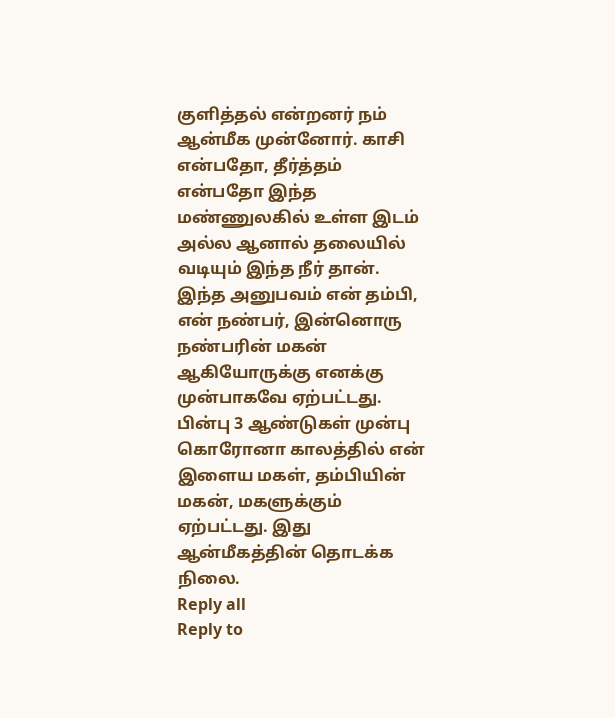குளித்தல் என்றனர் நம் ஆன்மீக முன்னோர். காசி என்பதோ, தீர்த்தம் என்பதோ இந்த மண்ணுலகில் உள்ள இடம் அல்ல ஆனால் தலையில் வடியும் இந்த நீர் தான். இந்த அனுபவம் என் தம்பி, என் நண்பர், இன்னொரு நண்பரின் மகன் ஆகியோருக்கு எனக்கு முன்பாகவே ஏற்பட்டது. பின்பு 3 ஆண்டுகள் முன்பு கொரோனா காலத்தில் என் இளைய மகள், தம்பியின் மகன், மகளுக்கும் ஏற்பட்டது. இது ஆன்மீகத்தின் தொடக்க நிலை.
Reply all
Reply to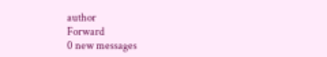author
Forward
0 new messages